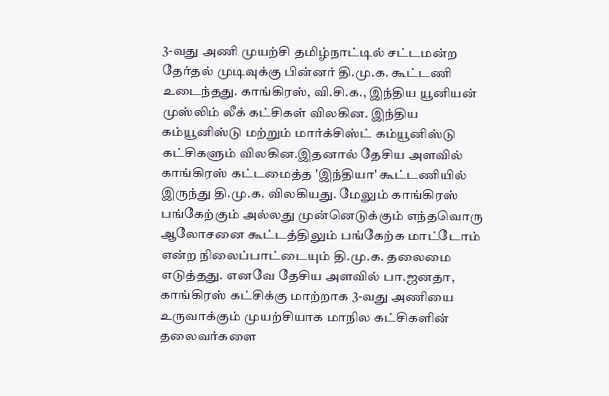3-வது அணி முயற்சி தமிழ்நாட்டில் சட்டமன்ற தேர்தல் முடிவுக்கு பின்னர் தி.மு.க. கூட்டணி உடைந்தது. காங்கிரஸ், வி.சி.க., இந்திய யூனியன் முஸ்லிம் லீக் கட்சிகள் விலகின. இந்திய கம்யூனிஸ்டு மற்றும் மார்க்சிஸ்ட் கம்யூனிஸ்டு கட்சிகளும் விலகின.இதனால் தேசிய அளவில் காங்கிரஸ் கட்டமைத்த 'இந்தியா' கூட்டணியில் இருந்து தி.மு.க. விலகியது. மேலும் காங்கிரஸ் பங்கேற்கும் அல்லது முன்னெடுக்கும் எந்தவொரு ஆலோசனை கூட்டத்திலும் பங்கேற்க மாட்டோம் என்ற நிலைப்பாட்டையும் தி.மு.க. தலைமை எடுத்தது. எனவே தேசிய அளவில் பா.ஜனதா, காங்கிரஸ் கட்சிக்கு மாற்றாக 3-வது அணியை உருவாக்கும் முயற்சியாக மாநில கட்சிகளின் தலைவர்களை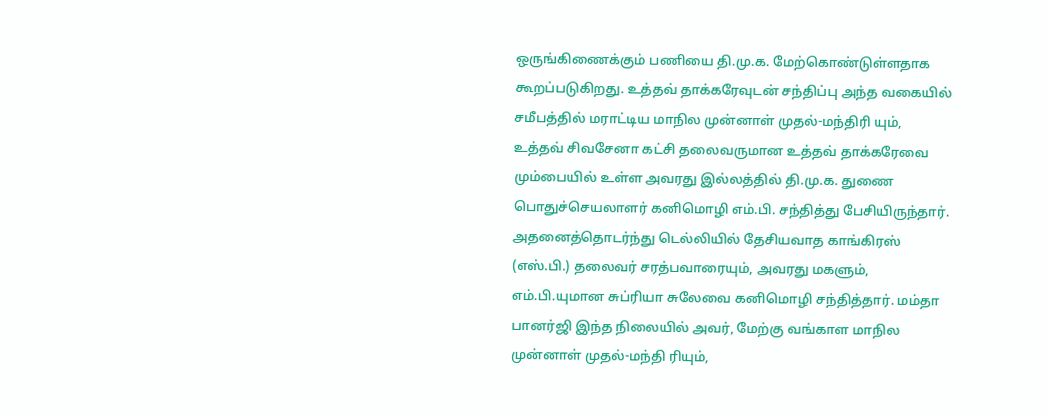ஒருங்கிணைக்கும் பணியை தி.மு.க. மேற்கொண்டுள்ளதாக கூறப்படுகிறது. உத்தவ் தாக்கரேவுடன் சந்திப்பு அந்த வகையில் சமீபத்தில் மராட்டிய மாநில முன்னாள் முதல்-மந்திரி யும், உத்தவ் சிவசேனா கட்சி தலைவருமான உத்தவ் தாக்கரேவை மும்பையில் உள்ள அவரது இல்லத்தில் தி.மு.க. துணை பொதுச்செயலாளர் கனிமொழி எம்.பி. சந்தித்து பேசியிருந்தார். அதனைத்தொடர்ந்து டெல்லியில் தேசியவாத காங்கிரஸ் (எஸ்.பி.) தலைவர் சரத்பவாரையும், அவரது மகளும், எம்.பி.யுமான சுப்ரியா சுலேவை கனிமொழி சந்தித்தார். மம்தா பானர்ஜி இந்த நிலையில் அவர், மேற்கு வங்காள மாநில முன்னாள் முதல்-மந்தி ரியும்,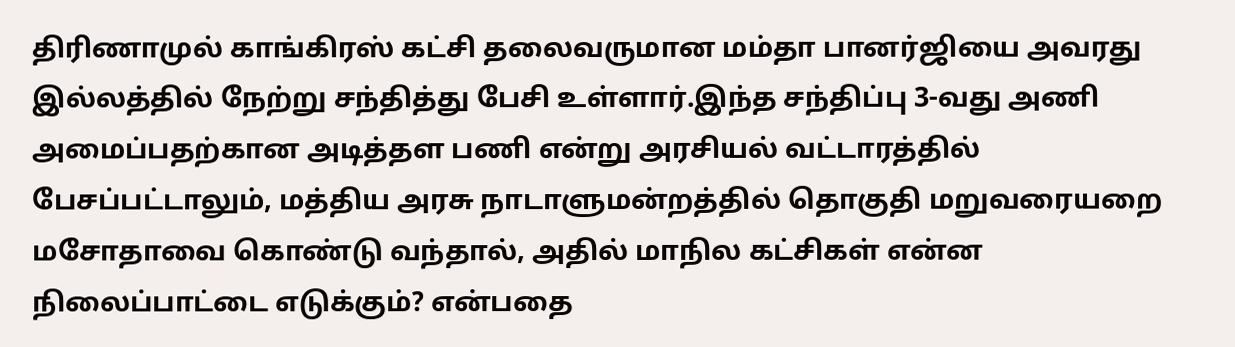திரிணாமுல் காங்கிரஸ் கட்சி தலைவருமான மம்தா பானர்ஜியை அவரது இல்லத்தில் நேற்று சந்தித்து பேசி உள்ளார்.இந்த சந்திப்பு 3-வது அணி அமைப்பதற்கான அடித்தள பணி என்று அரசியல் வட்டாரத்தில் பேசப்பட்டாலும், மத்திய அரசு நாடாளுமன்றத்தில் தொகுதி மறுவரையறை மசோதாவை கொண்டு வந்தால், அதில் மாநில கட்சிகள் என்ன நிலைப்பாட்டை எடுக்கும்? என்பதை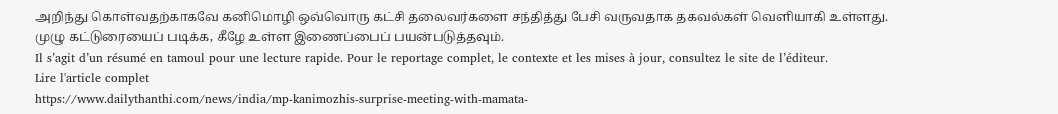அறிந்து கொள்வதற்காகவே கனிமொழி ஒவ்வொரு கட்சி தலைவர்களை சந்தித்து பேசி வருவதாக தகவல்கள் வெளியாகி உள்ளது. முழு கட்டுரையைப் படிக்க, கீழே உள்ள இணைப்பைப் பயன்படுத்தவும்.
Il s’agit d’un résumé en tamoul pour une lecture rapide. Pour le reportage complet, le contexte et les mises à jour, consultez le site de l’éditeur.
Lire l'article complet
https://www.dailythanthi.com/news/india/mp-kanimozhis-surprise-meeting-with-mamata-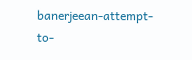banerjeean-attempt-to-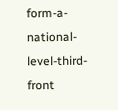form-a-national-level-third-front